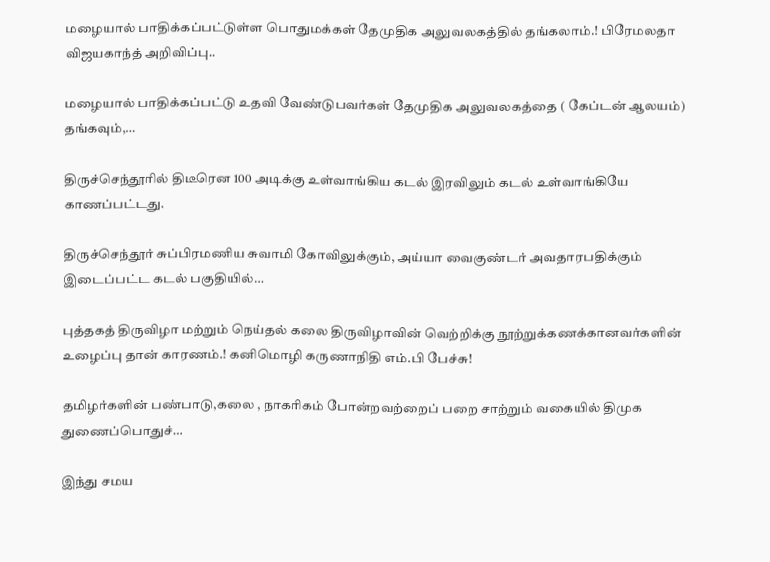மழையால் பாதிக்கப்பட்டுள்ள பொதுமக்கள் தேமுதிக அலுவலகத்தில் தங்கலாம்.! பிரேமலதா விஜயகாந்த் அறிவிப்பு..

மழையால் பாதிக்கப்பட்டு உதவி வேண்டுபவர்கள் தேமுதிக அலுவலகத்தை ( கேப்டன் ஆலயம்) தங்கவும்,…

திருச்செந்தூரில் திடீரென 100 அடிக்கு உள்வாங்கிய கடல் இரவிலும் கடல் உள்வாங்கியே காணப்பட்டது.

திருச்செந்தூர் சுப்பிரமணிய சுவாமி கோவிலுக்கும், அய்யா வைகுண்டர் அவதாரபதிக்கும் இடைப்பட்ட கடல் பகுதியில்…

புத்தகத் திருவிழா மற்றும் நெய்தல் கலை திருவிழாவின் வெற்றிக்கு நூற்றுக்கணக்கானவர்களின் உழைப்பு தான் காரணம்.! கனிமொழி கருணாநிதி எம்.பி பேச்சு!

தமிழர்களின் பண்பாடு,கலை , நாகரிகம் போன்றவற்றைப் பறை சாற்றும் வகையில் திமுக துணைப்பொதுச்…

இந்து சமய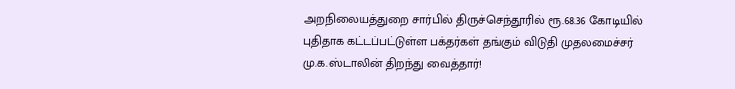அறநிலையத்துறை சார்பில் திருச்செந்தூரில் ரூ.68.36 கோடியில் புதிதாக கட்டப்பட்டுள்ள பக்தர்கள் தங்கும் விடுதி முதலமைச்சர் மு.க.ஸ்டாலின் திறந்து வைத்தார்!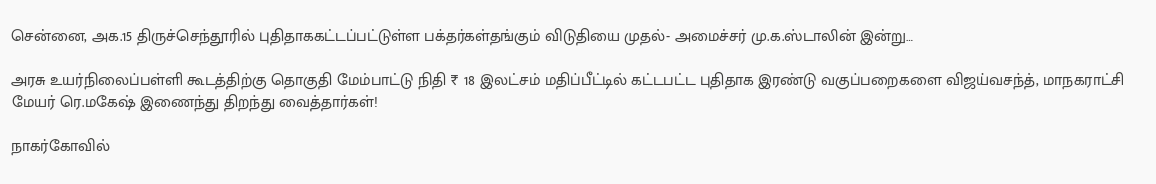சென்னை, அக.15 திருச்செந்தூரில் புதிதாககட்டப்பட்டுள்ள பக்தர்கள்தங்கும் விடுதியை முதல்- அமைச்சர் மு.க.ஸ்டாலின் இன்று…

அரசு உயர்நிலைப்பள்ளி கூடத்திற்கு தொகுதி மேம்பாட்டு நிதி ₹ 18 இலட்சம் மதிப்பீட்டில் கட்டபட்ட புதிதாக இரண்டு வகுப்பறைகளை விஜய்வசந்த், மாநகராட்சி மேயர் ரெ.மகேஷ் இணைந்து திறந்து வைத்தார்கள்!

நாகர்கோவில்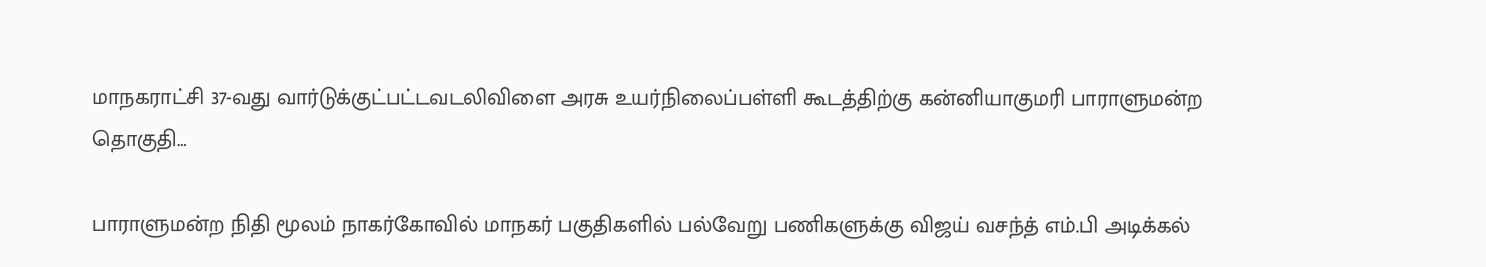மாநகராட்சி 37-வது வார்டுக்குட்பட்டவடலிவிளை அரசு உயர்நிலைப்பள்ளி கூடத்திற்கு கன்னியாகுமரி பாராளுமன்ற தொகுதி…

பாராளுமன்ற நிதி மூலம் நாகர்கோவில் மாநகர் பகுதிகளில் பல்வேறு பணிகளுக்கு விஜய் வசந்த் எம்.பி அடிக்கல்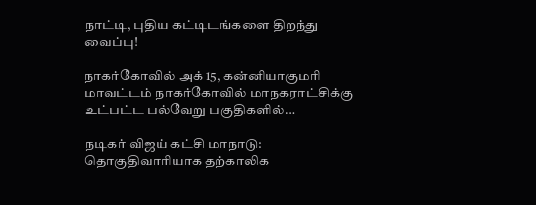நாட்டி, புதிய கட்டிடங்களை திறந்து வைப்பு!

நாகர்கோவில் அக் 15, கன்னியாகுமரி மாவட்டம் நாகர்கோவில் மாநகராட்சிக்கு உட்பட்ட பல்வேறு பகுதிகளில்…

நடிகர் விஜய் கட்சி மாநாடு: தொகுதிவாரியாக தற்காலிக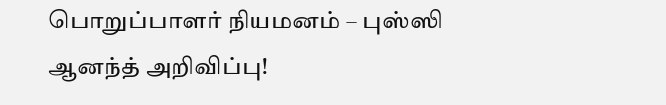பொறுப்பாளர் நியமனம் – புஸ்ஸி ஆனந்த் அறிவிப்பு!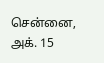சென்னை, அக். 15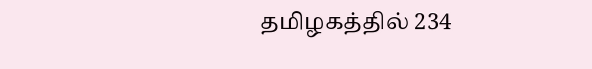தமிழகத்தில் 234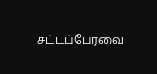சட்டப்பேரவை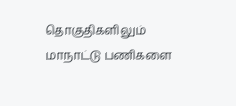தொகுதிகளிலும் மாநாட்டு பணிகளை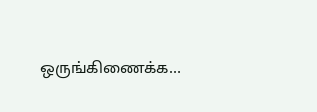ஒருங்கிணைக்க…